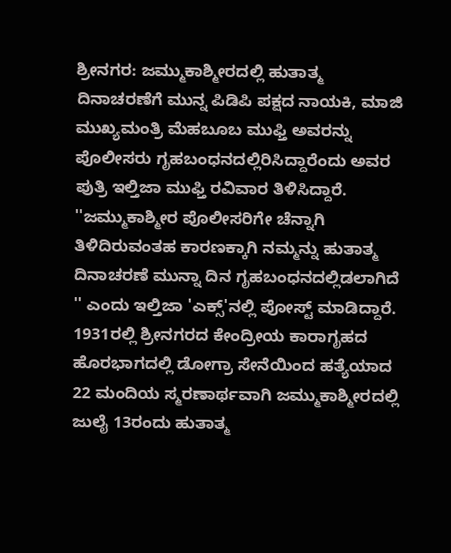ಶ್ರೀನಗರ: ಜಮ್ಮುಕಾಶ್ಮೀರದಲ್ಲಿ ಹುತಾತ್ಮ ದಿನಾಚರಣೆಗೆ ಮುನ್ನ ಪಿಡಿಪಿ ಪಕ್ಷದ ನಾಯಕಿ, ಮಾಜಿ ಮುಖ್ಯಮಂತ್ರಿ ಮೆಹಬೂಬ ಮುಫ್ತಿ ಅವರನ್ನು ಪೊಲೀಸರು ಗೃಹಬಂಧನದಲ್ಲಿರಿಸಿದ್ದಾರೆಂದು ಅವರ ಪುತ್ರಿ ಇಲ್ತಿಜಾ ಮುಫ್ತಿ ರವಿವಾರ ತಿಳಿಸಿದ್ದಾರೆ.
''ಜಮ್ಮುಕಾಶ್ಮೀರ ಪೊಲೀಸರಿಗೇ ಚೆನ್ನಾಗಿ ತಿಳಿದಿರುವಂತಹ ಕಾರಣಕ್ಕಾಗಿ ನಮ್ಮನ್ನು ಹುತಾತ್ಮ ದಿನಾಚರಣೆ ಮುನ್ನಾ ದಿನ ಗೃಹಬಂಧನದಲ್ಲಿಡಲಾಗಿದೆ '' ಎಂದು ಇಲ್ತಿಜಾ 'ಎಕ್ಸ್'ನಲ್ಲಿ ಪೋಸ್ಟ್ ಮಾಡಿದ್ದಾರೆ.
1931ರಲ್ಲಿ ಶ್ರೀನಗರದ ಕೇಂದ್ರೀಯ ಕಾರಾಗೃಹದ ಹೊರಭಾಗದಲ್ಲಿ ಡೋಗ್ರಾ ಸೇನೆಯಿಂದ ಹತ್ಯೆಯಾದ 22 ಮಂದಿಯ ಸ್ಮರಣಾರ್ಥವಾಗಿ ಜಮ್ಮುಕಾಶ್ಮೀರದಲ್ಲಿ ಜುಲೈ 13ರಂದು ಹುತಾತ್ಮ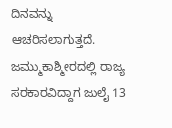ದಿನವನ್ನು ಆಚರಿಸಲಾಗುತ್ತದೆ. ಜಮ್ಮುಕಾಶ್ಮೀರದಲ್ಲಿ ರಾಜ್ಯ ಸರಕಾರವಿದ್ದಾಗ ಜುಲೈ 13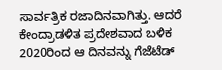ಸಾರ್ವತ್ರಿಕ ರಜಾದಿನವಾಗಿತ್ತು. ಆದರೆ ಕೇಂದ್ರಾಡಳಿತ ಪ್ರದೇಶವಾದ ಬಳಿಕ 2020ರಿಂದ ಆ ದಿನವನ್ನು ಗೆಜೆಟೆಡ್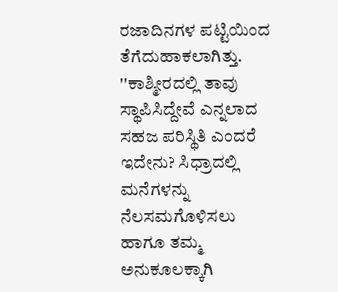ರಜಾದಿನಗಳ ಪಟ್ಟಿಯಿಂದ ತೆಗೆದುಹಾಕಲಾಗಿತ್ತು.
''ಕಾಶ್ಮೀರದಲ್ಲಿ ತಾವು ಸ್ಥಾಪಿಸಿದ್ದೇವೆ ಎನ್ನಲಾದ ಸಹಜ ಪರಿಸ್ಥಿತಿ ಎಂದರೆ ಇದೇನು? ಸಿಧ್ರಾದಲ್ಲಿ ಮನೆಗಳನ್ನು ನೆಲಸಮಗೊಳಿಸಲು ಹಾಗೂ ತಮ್ಮ ಅನುಕೂಲಕ್ಕಾಗಿ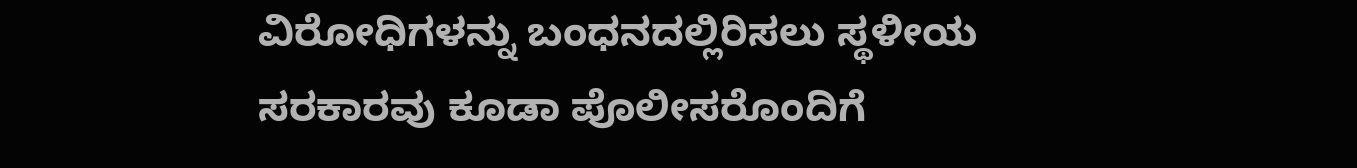ವಿರೋಧಿಗಳನ್ನು ಬಂಧನದಲ್ಲಿರಿಸಲು ಸ್ಥಳೀಯ ಸರಕಾರವು ಕೂಡಾ ಪೊಲೀಸರೊಂದಿಗೆ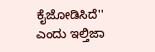ಕೈಜೋಡಿಸಿದೆ'' ಎಂದು ಇಲ್ತಿಜಾ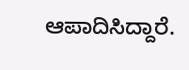ಆಪಾದಿಸಿದ್ದಾರೆ.